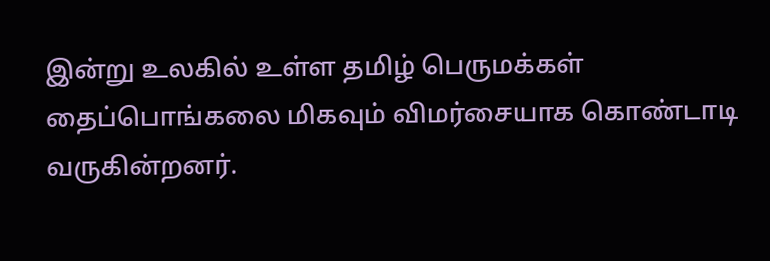இன்று உலகில் உள்ள தமிழ் பெருமக்கள் தைப்பொங்கலை மிகவும் விமர்சையாக கொண்டாடி வருகின்றனர்.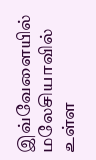இவ்வேளையில் மலேசியாவில் உள்ள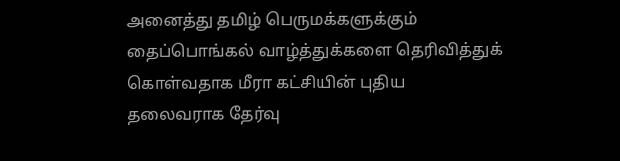அனைத்து தமிழ் பெருமக்களுக்கும் தைப்பொங்கல் வாழ்த்துக்களை தெரிவித்துக் கொள்வதாக மீரா கட்சியின் புதிய தலைவராக தேர்வு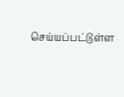செய்யப்பட்டுள்ள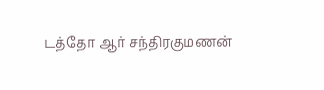டத்தோ ஆர் சந்திரகுமணன்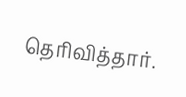தெரிவித்தார்.